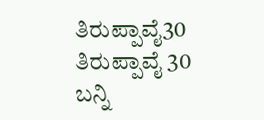ತಿರುಪ್ಪಾವೈ30
ತಿರುಪ್ಪಾವೈ 30
ಬನ್ನಿ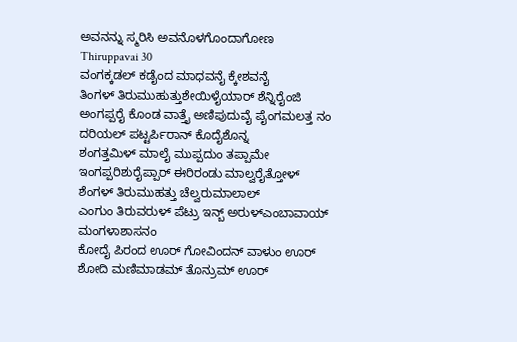ಅವನನ್ನು ಸ್ಮರಿಸಿ ಅವನೊಳಗೊಂದಾಗೋಣ
Thiruppavai 30
ವಂಗಕ್ಕಡಲ್ ಕಡೈಂದ ಮಾಧವನೈ ಕ್ಕೇಶವನೈ
ತಿಂಗಳ್ ತಿರುಮುಹುತ್ತುಶೇಯಿಳೈಯಾರ್ ಶೆನ್ನಿರೈಂಜಿ
ಅಂಗಪ್ಪರೈ ಕೊಂಡ ವಾತ್ತೈ ಅಣಿಪುದುವೈ ಪೈಂಗಮಲತ್ತ ನಂ ದರಿಯಲ್ ಪಟ್ಟರ್ಪಿರಾನ್ ಕೊದೈಶೊನ್ನ
ಶಂಗತ್ತಮಿಳ್ ಮಾಲೈ ಮುಪ್ಪದುಂ ತಪ್ಪಾಮೇ
ಇಂಗಪ್ಪರಿಶುರೈಪ್ಪಾರ್ ಈರಿರಂಡು ಮಾಲ್ವರೈತ್ತೋಳ್
ಶೆಂಗಳ್ ತಿರುಮುಹತ್ತು ಚೆಲ್ವರುಮಾಲಾಲ್
ಎಂಗುಂ ತಿರುವರುಳ್ ಪೆಟ್ರು ಇನ್ಬ್ ಅರುಳ್ಎಂಬಾವಾಯ್
ಮಂಗಳಾಶಾಸನಂ
ಕೋದೈ ಪಿರಂದ ಊರ್ ಗೋವಿಂದನ್ ವಾಳುಂ ಊರ್
ಶೋದಿ ಮಣಿಮಾಡಮ್ ತೊನ್ರುಮ್ ಊರ್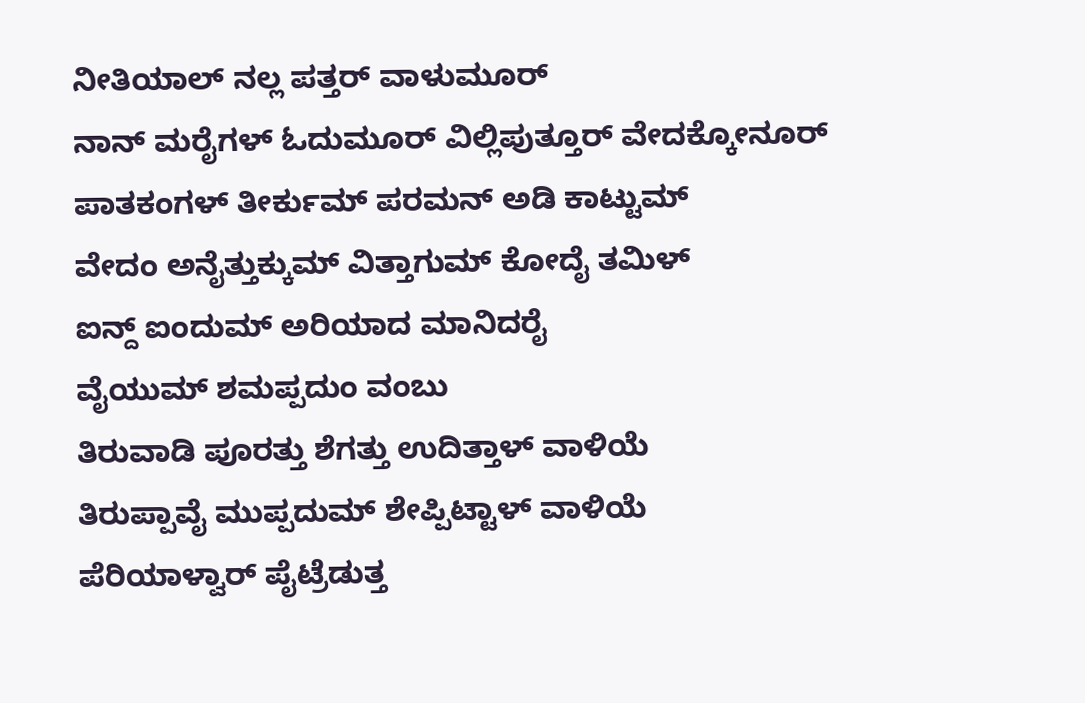ನೀತಿಯಾಲ್ ನಲ್ಲ ಪತ್ತರ್ ವಾಳುಮೂರ್
ನಾನ್ ಮರೈಗಳ್ ಓದುಮೂರ್ ವಿಲ್ಲಿಪುತ್ತೂರ್ ವೇದಕ್ಕೋನೂರ್
ಪಾತಕಂಗಳ್ ತೀರ್ಕುಮ್ ಪರಮನ್ ಅಡಿ ಕಾಟ್ಟುಮ್
ವೇದಂ ಅನೈತ್ತುಕ್ಕುಮ್ ವಿತ್ತಾಗುಮ್ ಕೋದೈ ತಮಿಳ್
ಐನ್ದ್ ಐಂದುಮ್ ಅರಿಯಾದ ಮಾನಿದರೈ
ವೈಯುಮ್ ಶಮಪ್ಪದುಂ ವಂಬು
ತಿರುವಾಡಿ ಪೂರತ್ತು ಶೆಗತ್ತು ಉದಿತ್ತಾಳ್ ವಾಳಿಯೆ
ತಿರುಪ್ಪಾವೈ ಮುಪ್ಪದುಮ್ ಶೇಪ್ಪಿಟ್ಟಾಳ್ ವಾಳಿಯೆ
ಪೆರಿಯಾಳ್ವಾರ್ ಪೈಟ್ರೆಡುತ್ತ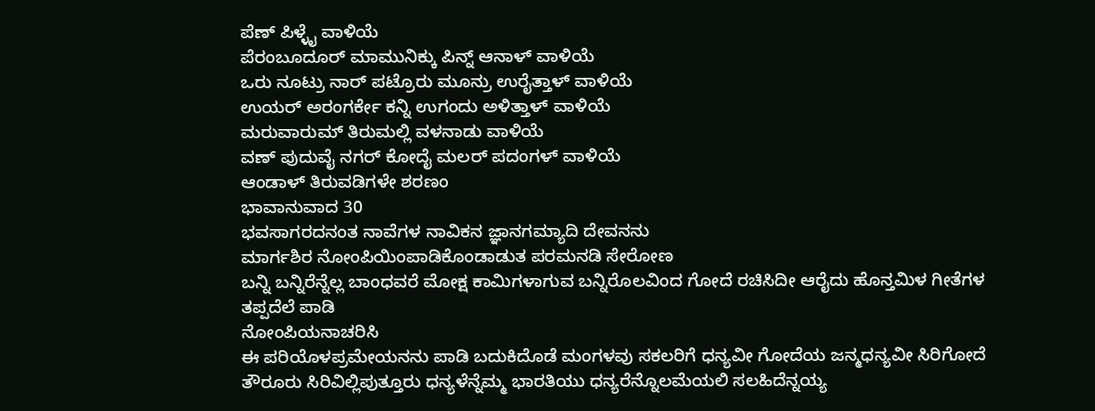ಪೆಣ್ ಪಿಳ್ಳೈ ವಾಳಿಯೆ
ಪೆರಂಬೂದೂರ್ ಮಾಮುನಿಕ್ಕು ಪಿನ್ನ್ ಆನಾಳ್ ವಾಳಿಯೆ
ಒರು ನೂಟ್ರು ನಾರ್ ಪಟ್ರೊರು ಮೂನ್ರು ಉರೈತ್ತಾಳ್ ವಾಳಿಯೆ
ಉಯರ್ ಅರಂಗರ್ಕೇ ಕನ್ನಿ ಉಗಂದು ಅಳಿತ್ತಾಳ್ ವಾಳಿಯೆ
ಮರುವಾರುಮ್ ತಿರುಮಲ್ಲಿ ವಳನಾಡು ವಾಳಿಯೆ
ವಣ್ ಪುದುವೈ ನಗರ್ ಕೋದೈ ಮಲರ್ ಪದಂಗಳ್ ವಾಳಿಯೆ
ಆಂಡಾಳ್ ತಿರುವಡಿಗಳೇ ಶರಣಂ
ಭಾವಾನುವಾದ 30
ಭವಸಾಗರದನಂತ ನಾವೆಗಳ ನಾವಿಕನ ಜ್ಞಾನಗಮ್ಯಾದಿ ದೇವನನು
ಮಾರ್ಗಶಿರ ನೋಂಪಿಯಿಂಪಾಡಿಕೊಂಡಾಡುತ ಪರಮನಡಿ ಸೇರೋಣ
ಬನ್ನಿ ಬನ್ನಿರೆನ್ನೆಲ್ಲ ಬಾಂಧವರೆ ಮೋಕ್ಷ ಕಾಮಿಗಳಾಗುವ ಬನ್ನಿರೊಲವಿಂದ ಗೋದೆ ರಚಿಸಿದೀ ಆರೈದು ಹೊನ್ತಮಿಳ ಗೀತೆಗಳ ತಪ್ಪದೆಲೆ ಪಾಡಿ
ನೋಂಪಿಯನಾಚರಿಸಿ
ಈ ಪರಿಯೊಳಪ್ರಮೇಯನನು ಪಾಡಿ ಬದುಕಿದೊಡೆ ಮಂಗಳವು ಸಕಲರಿಗೆ ಧನ್ಯವೀ ಗೋದೆಯ ಜನ್ಮಧನ್ಯವೀ ಸಿರಿಗೋದೆ ತೌರೂರು ಸಿರಿವಿಲ್ಲಿಪುತ್ತೂರು ಧನ್ಯಳೆನ್ನೆಮ್ಮ ಭಾರತಿಯು ಧನ್ಯರೆನ್ನೊಲಮೆಯಲಿ ಸಲಹಿದೆನ್ನಯ್ಯ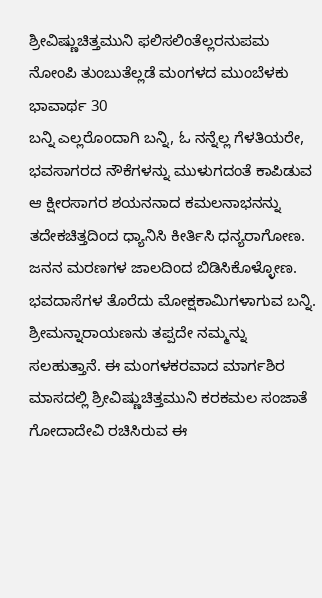ಶ್ರೀವಿಷ್ಣುಚಿತ್ತಮುನಿ ಫಲಿಸಲಿಂತೆಲ್ಲರನುಪಮ ನೋಂಪಿ ತುಂಬುತೆಲ್ಲಡೆ ಮಂಗಳದ ಮುಂಬೆಳಕು
ಭಾವಾರ್ಥ 30
ಬನ್ನಿ ಎಲ್ಲರೊಂದಾಗಿ ಬನ್ನಿ, ಓ ನನ್ನೆಲ್ಲ ಗೆಳತಿಯರೇ, ಭವಸಾಗರದ ನೌಕೆಗಳನ್ನು ಮುಳುಗದಂತೆ ಕಾಪಿಡುವ ಆ ಕ್ಷೀರಸಾಗರ ಶಯನನಾದ ಕಮಲನಾಭನನ್ನು ತದೇಕಚಿತ್ತದಿಂದ ಧ್ಯಾನಿಸಿ ಕೀರ್ತಿಸಿ ಧನ್ಯರಾಗೋಣ.
ಜನನ ಮರಣಗಳ ಜಾಲದಿಂದ ಬಿಡಿಸಿಕೊಳ್ಳೋಣ. ಭವದಾಸೆಗಳ ತೊರೆದು ಮೋಕ್ಷಕಾಮಿಗಳಾಗುವ ಬನ್ನಿ.
ಶ್ರೀಮನ್ನಾರಾಯಣನು ತಪ್ಪದೇ ನಮ್ಮನ್ನು ಸಲಹುತ್ತಾನೆ. ಈ ಮಂಗಳಕರವಾದ ಮಾರ್ಗಶಿರ ಮಾಸದಲ್ಲಿ ಶ್ರೀವಿಷ್ಣುಚಿತ್ತಮುನಿ ಕರಕಮಲ ಸಂಜಾತೆ ಗೋದಾದೇವಿ ರಚಿಸಿರುವ ಈ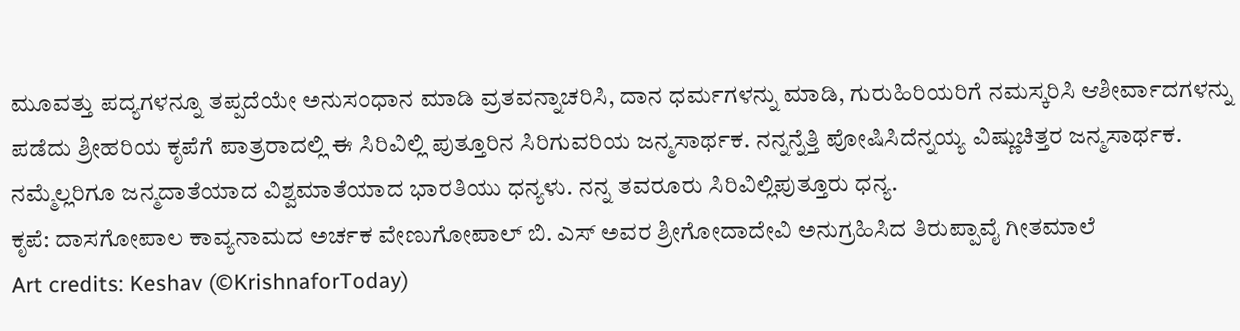ಮೂವತ್ತು ಪದ್ಯಗಳನ್ನೂ ತಪ್ಪದೆಯೇ ಅನುಸಂಧಾನ ಮಾಡಿ ವ್ರತವನ್ನಾಚರಿಸಿ, ದಾನ ಧರ್ಮಗಳನ್ನು ಮಾಡಿ, ಗುರುಹಿರಿಯರಿಗೆ ನಮಸ್ಕರಿಸಿ ಆಶೀರ್ವಾದಗಳನ್ನು ಪಡೆದು ಶ್ರೀಹರಿಯ ಕೃಪೆಗೆ ಪಾತ್ರರಾದಲ್ಲಿ ಈ ಸಿರಿವಿಲ್ಲಿ ಪುತ್ತೂರಿನ ಸಿರಿಗುವರಿಯ ಜನ್ಮಸಾರ್ಥಕ. ನನ್ನನ್ನೆತ್ತಿ ಪೋಷಿಸಿದೆನ್ನಯ್ಯ ವಿಷ್ಣುಚಿತ್ತರ ಜನ್ಮಸಾರ್ಥಕ.
ನಮ್ಮೆಲ್ಲರಿಗೂ ಜನ್ಮದಾತೆಯಾದ ವಿಶ್ವಮಾತೆಯಾದ ಭಾರತಿಯು ಧನ್ಯಳು. ನನ್ನ ತವರೂರು ಸಿರಿವಿಲ್ಲಿಪುತ್ತೂರು ಧನ್ಯ.
ಕೃಪೆ: ದಾಸಗೋಪಾಲ ಕಾವ್ಯನಾಮದ ಅರ್ಚಕ ವೇಣುಗೋಪಾಲ್ ಬಿ. ಎಸ್ ಅವರ ಶ್ರೀಗೋದಾದೇವಿ ಅನುಗ್ರಹಿಸಿದ ತಿರುಪ್ಪಾವೈ ಗೀತಮಾಲೆ
Art credits: Keshav (©KrishnaforToday)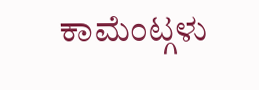ಕಾಮೆಂಟ್ಗಳು